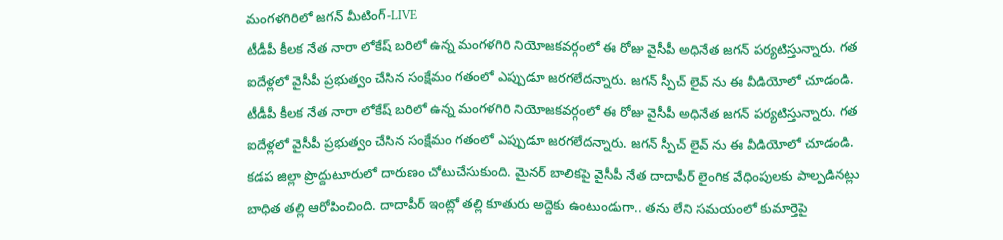మంగళగిరిలో జగన్ మీటింగ్-LIVE
టీడీపీ కీలక నేత నారా లోకేష్ బరిలో ఉన్న మంగళగిరి నియోజకవర్గంలో ఈ రోజు వైసీపీ అధినేత జగన్ పర్యటిస్తున్నారు. గత ఐదేళ్లలో వైసీపీ ప్రభుత్వం చేసిన సంక్షేమం గతంలో ఎప్పుడూ జరగలేదన్నారు. జగన్ స్పీచ్ లైవ్ ను ఈ వీడియోలో చూడండి.
టీడీపీ కీలక నేత నారా లోకేష్ బరిలో ఉన్న మంగళగిరి నియోజకవర్గంలో ఈ రోజు వైసీపీ అధినేత జగన్ పర్యటిస్తున్నారు. గత ఐదేళ్లలో వైసీపీ ప్రభుత్వం చేసిన సంక్షేమం గతంలో ఎప్పుడూ జరగలేదన్నారు. జగన్ స్పీచ్ లైవ్ ను ఈ వీడియోలో చూడండి.
కడప జిల్లా ప్రొద్దుటూరులో దారుణం చోటుచేసుకుంది. మైనర్ బాలికపై వైసీపీ నేత దాదాపీర్ లైంగిక వేధింపులకు పాల్పడినట్లు బాధిత తల్లి ఆరోపించింది. దాదాపీర్ ఇంట్లో తల్లి కూతురు అద్దెకు ఉంటుండుగా.. తను లేని సమయంలో కుమార్తెపై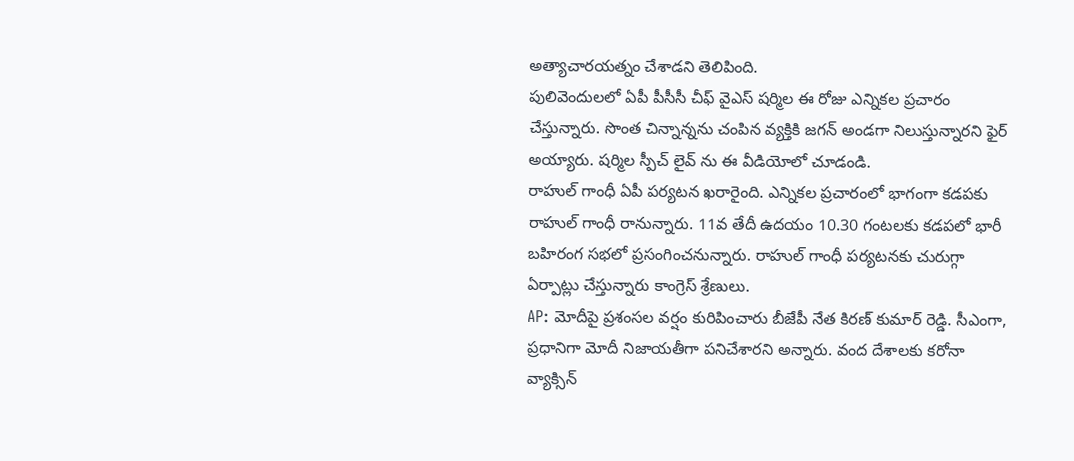అత్యాచారయత్నం చేశాడని తెలిపింది.
పులివెందులలో ఏపీ పీసీసీ చీఫ్ వైఎస్ షర్మిల ఈ రోజు ఎన్నికల ప్రచారం చేస్తున్నారు. సొంత చిన్నాన్నను చంపిన వ్యక్తికి జగన్ అండగా నిలుస్తున్నారని ఫైర్ అయ్యారు. షర్మిల స్పీచ్ లైవ్ ను ఈ వీడియోలో చూడండి.
రాహుల్ గాంధీ ఏపీ పర్యటన ఖరారైంది. ఎన్నికల ప్రచారంలో భాగంగా కడపకు రాహుల్ గాంధీ రానున్నారు. 11వ తేదీ ఉదయం 10.30 గంటలకు కడపలో భారీ బహిరంగ సభలో ప్రసంగించనున్నారు. రాహుల్ గాంధీ పర్యటనకు చురుగ్గా ఏర్పాట్లు చేస్తున్నారు కాంగ్రెస్ శ్రేణులు.
AP: మోదీపై ప్రశంసల వర్షం కురిపించారు బీజేపీ నేత కిరణ్ కుమార్ రెడ్డి. సీఎంగా, ప్రధానిగా మోదీ నిజాయతీగా పనిచేశారని అన్నారు. వంద దేశాలకు కరోనా వ్యాక్సిన్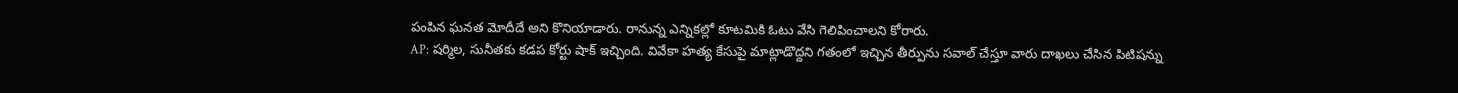పంపిన ఘనత మోదీదే అని కొనియాడారు. రానున్న ఎన్నికల్లో కూటమికి ఓటు వేసి గెలిపించాలని కోరారు.
AP: షర్మిల, సునీతకు కడప కోర్టు షాక్ ఇచ్చింది. వివేకా హత్య కేసుపై మాట్లాడొద్దని గతంలో ఇచ్చిన తీర్పును సవాల్ చేస్తూ వారు దాఖలు చేసిన పిటిషన్ను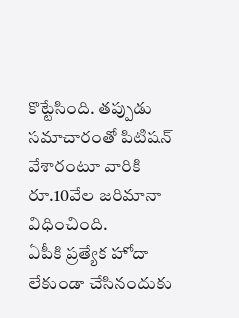కొట్టేసింది. తప్పుడు సమాచారంతో పిటిషన్ వేశారంటూ వారికి రూ.10వేల జరిమానా విధించింది.
ఏపీకి ప్రత్యేక హోదా లేకుండా చేసినందుకు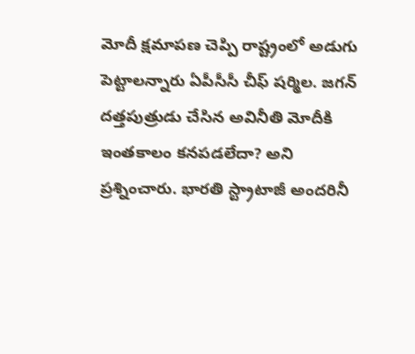మోదీ క్షమాపణ చెప్పి రాష్ట్రంలో అడుగు పెట్టాలన్నారు ఏపీసీసీ చీఫ్ షర్మిల. జగన్ దత్తపుత్రుడు చేసిన అవినీతి మోదీకి ఇంతకాలం కనపడలేదా? అని ప్రశ్నించారు. భారతి స్ట్రాటాజీ అందరినీ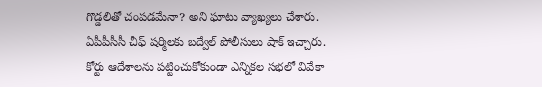గొడ్డలితో చంపడమేనా? అని ఘాటు వ్యాఖ్యలు చేశారు.
ఏపీపీసీసీ చీఫ్ షర్మిలకు బద్వేల్ పోలీసులు షాక్ ఇచ్చారు. కోర్టు ఆదేశాలను పట్టించుకోకుండా ఎన్నికల సభలో వివేకా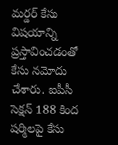మర్డర్ కేసు విషయాన్ని ప్రస్తావించడంతో కేసు నమోదు చేశారు. ఐపీసీ సెక్షన్ 188 కింద షర్మిలపై కేసు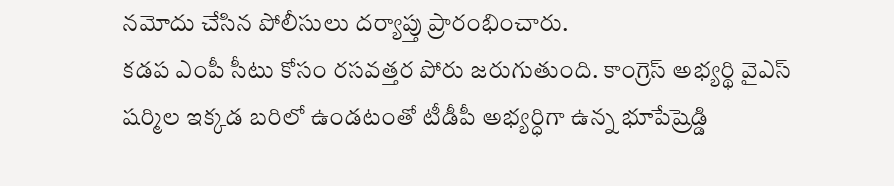నమోదు చేసిన పోలీసులు దర్యాప్తు ప్రారంభించారు.
కడప ఎంపీ సీటు కోసం రసవత్తర పోరు జరుగుతుంది. కాంగ్రెస్ అభ్యర్థి వైఎస్ షర్మిల ఇక్కడ బరిలో ఉండటంతో టీడీపీ అభ్యర్ధిగా ఉన్న భూపేష్రెడ్డి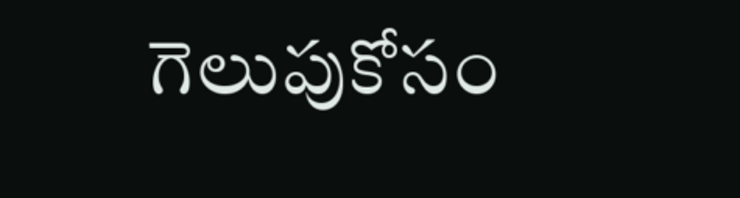గెలుపుకోసం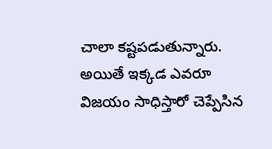చాలా కష్టపడుతున్నారు. అయితే ఇక్కడ ఎవరూ విజయం సాధిస్తారో చెప్పేసిన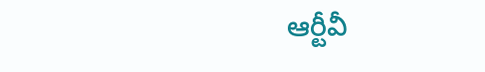ఆర్టీవీ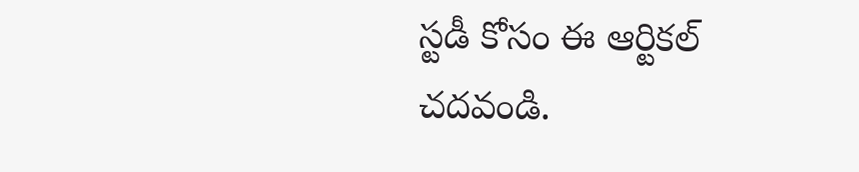స్టడీ కోసం ఈ ఆర్టికల్ చదవండి.